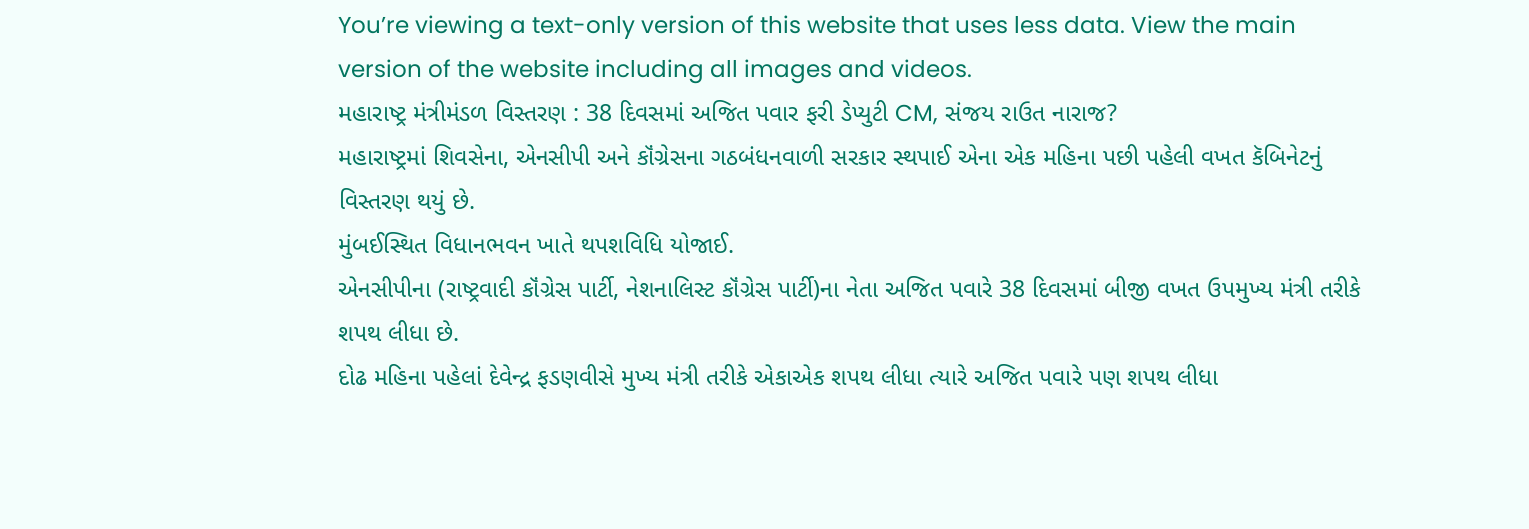You’re viewing a text-only version of this website that uses less data. View the main version of the website including all images and videos.
મહારાષ્ટ્ર મંત્રીમંડળ વિસ્તરણ : 38 દિવસમાં અજિત પવાર ફરી ડેપ્યુટી CM, સંજય રાઉત નારાજ?
મહારાષ્ટ્રમાં શિવસેના, એનસીપી અને કૉંગ્રેસના ગઠબંધનવાળી સરકાર સ્થપાઈ એના એક મહિના પછી પહેલી વખત કૅબિનેટનું વિસ્તરણ થયું છે.
મુંબઈસ્થિત વિધાનભવન ખાતે થપશવિધિ યોજાઈ.
એનસીપીના (રાષ્ટ્રવાદી કૉંગ્રેસ પાર્ટી, નેશનાલિસ્ટ કૉંગ્રેસ પાર્ટી)ના નેતા અજિત પવારે 38 દિવસમાં બીજી વખત ઉપમુખ્ય મંત્રી તરીકે શપથ લીધા છે.
દોઢ મહિના પહેલાં દેવેન્દ્ર ફડણવીસે મુખ્ય મંત્રી તરીકે એકાએક શપથ લીધા ત્યારે અજિત પવારે પણ શપથ લીધા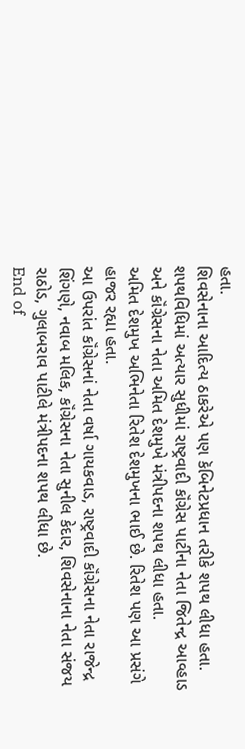હતા.
શિવસેનાના આદિત્ય ઠાકરેએ પણ કૅબિનેટપ્રધાન તરીકે શપથ લીધા હતા.
શપથવિધિમાં અત્યાર સુધીમાં રાષ્ટ્રવાદી કૉંગ્રેસ પાર્ટીના નેતા જિતેન્દ્ર આવ્હાડ અને કૉંગ્રેસના નેતા અમિત દેશમુખે મંત્રીપદના શપથ લીધા હતા.
અમિત દેશમુખ અભિનેતા રિતેશ દેશમુખના ભાઈ છે. રિતેશ પણ આ પ્રસંગે હાજર રહ્યા હતા.
આ ઉપરાંત કૉંગ્રેસનાં નેતા વર્ષા ગાયકવાડ, રાષ્ટ્રવાદી કૉંગ્રેસના નેતા રાજેન્દ્ર શિંગણે, નવાબ મલિક, કૉંગ્રેસના નેતા સુનીલ કેદાર, શિવસેનાના નેતા સંજય રાઠોડ, ગુલાબરાવ પાટીલે મંત્રીપદના શપથ લીધા છે.
End of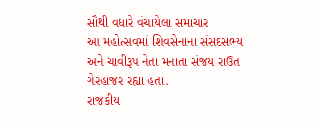સૌથી વધારે વંચાયેલા સમાચાર
આ મહોત્સવમાં શિવસેનાના સંસદસભ્ય અને ચાવીરૂપ નેતા મનાતા સંજય રાઉત ગેરહાજર રહ્યા હતા.
રાજકીય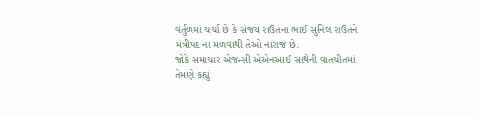વર્તુળમાં ચર્ચા છે કે સંજય રાઉતના ભાઈ સુનિલ રાઉતને મંત્રીપદ ના મળવાથી તેઓ નારાજ છે.
જોકે સમાચાર એજન્સી એએનઆઈ સાથેની વાતચીતમાં તેમણે કહ્યું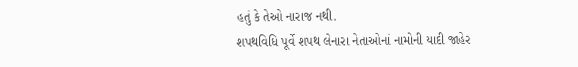હતું કે તેઓ નારાજ નથી.
શપથવિધિ પૂર્વે શપથ લેનારા નેતાઓનાં નામોની યાદી જાહેર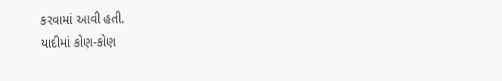કરવામાં આવી હતી.
યાદીમાં કોણ-કોણ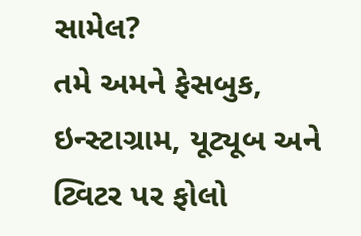સામેલ?
તમે અમને ફેસબુક, ઇન્સ્ટાગ્રામ, યૂટ્યૂબ અને ટ્વિટર પર ફોલો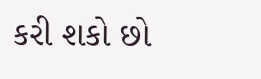કરી શકો છો